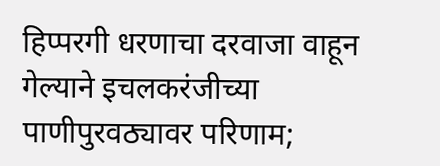हिप्परगी धरणाचा दरवाजा वाहून गेल्याने इचलकरंजीच्या पाणीपुरवठ्यावर परिणाम;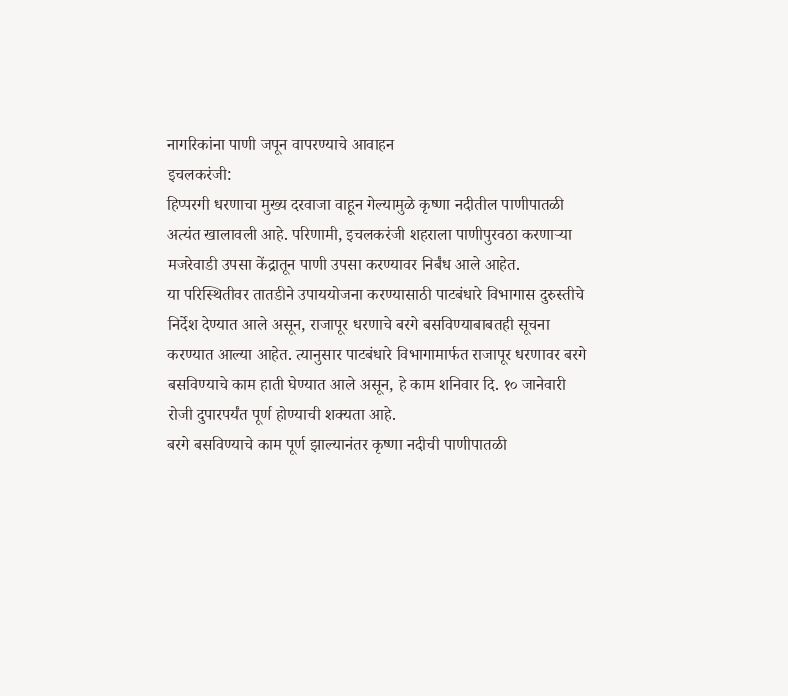नागरिकांना पाणी जपून वापरण्याचे आवाहन
इचलकरंजी:
हिप्परगी धरणाचा मुख्य दरवाजा वाहून गेल्यामुळे कृष्णा नदीतील पाणीपातळी अत्यंत खालावली आहे. परिणामी, इचलकरंजी शहराला पाणीपुरवठा करणाऱ्या मजरेवाडी उपसा केंद्रातून पाणी उपसा करण्यावर निर्बंध आले आहेत.
या परिस्थितीवर तातडीने उपाययोजना करण्यासाठी पाटबंधारे विभागास दुरुस्तीचे निर्देश देण्यात आले असून, राजापूर धरणाचे बरगे बसविण्याबाबतही सूचना करण्यात आल्या आहेत. त्यानुसार पाटबंधारे विभागामार्फत राजापूर धरणावर बरगे बसविण्याचे काम हाती घेण्यात आले असून, हे काम शनिवार दि. १० जानेवारी रोजी दुपारपर्यंत पूर्ण होण्याची शक्यता आहे.
बरगे बसविण्याचे काम पूर्ण झाल्यानंतर कृष्णा नदीची पाणीपातळी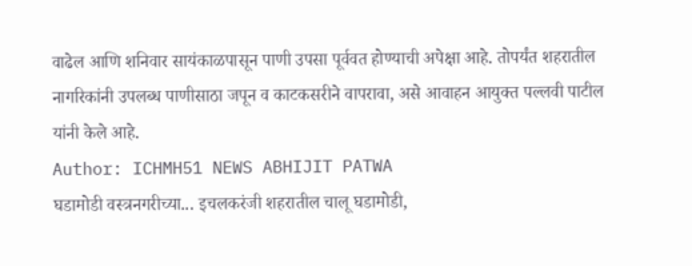वाढेल आणि शनिवार सायंकाळपासून पाणी उपसा पूर्ववत होण्याची अपेक्षा आहे. तोपर्यंत शहरातील नागरिकांनी उपलब्ध पाणीसाठा जपून व काटकसरीने वापरावा, असे आवाहन आयुक्त पल्लवी पाटील यांनी केले आहे.
Author: ICHMH51 NEWS ABHIJIT PATWA
घडामोडी वस्त्रनगरीच्या... इचलकरंजी शहरातील चालू घडामोडी,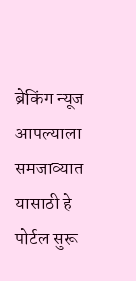ब्रेकिंग न्यूज आपल्याला समजाव्यात यासाठी हे पोर्टल सुरू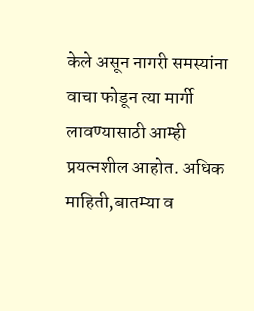केले असून नागरी समस्यांना वाचा फोडून त्या मार्गी लावण्यासाठी आम्ही प्रयत्नशील आहोत. अधिक माहिती,बातम्या व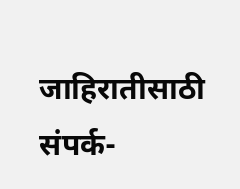जाहिरातीसाठी संपर्क-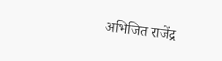अभिजित राजेंद्र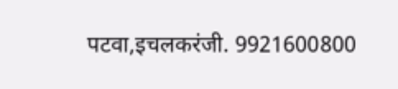पटवा,इचलकरंजी. 9921600800